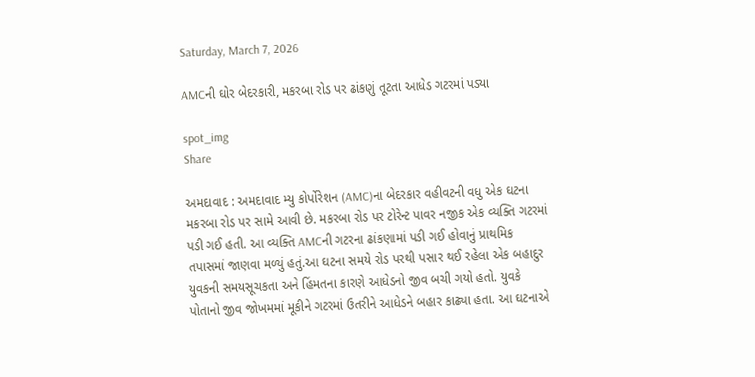Saturday, March 7, 2026

AMCની ઘોર બેદરકારી, મકરબા રોડ પર ઢાંકણું તૂટતા આધેડ ગટરમાં પડ્યા

spot_img
Share

અમદાવાદ : અમદાવાદ મ્યુ કોર્પોરેશન (AMC)ના બેદરકાર વહીવટની વધુ એક ઘટના મકરબા રોડ પર સામે આવી છે. મકરબા રોડ પર ટોરેન્ટ પાવર નજીક એક વ્યક્તિ ગટરમાં પડી ગઈ હતી. આ વ્યક્તિ AMCની ગટરના ઢાંકણામાં પડી ગઈ હોવાનું પ્રાથમિક તપાસમાં જાણવા મળ્યું હતું.આ ઘટના સમયે રોડ પરથી પસાર થઈ રહેલા એક બહાદુર યુવકની સમયસૂચકતા અને હિંમતના કારણે આધેડનો જીવ બચી ગયો હતો. યુવકે પોતાનો જીવ જોખમમાં મૂકીને ગટરમાં ઉતરીને આધેડને બહાર કાઢ્યા હતા. આ ઘટનાએ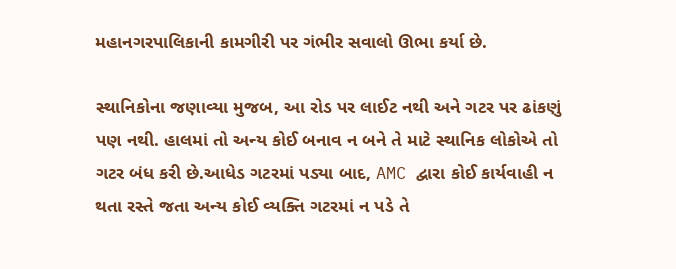મહાનગરપાલિકાની કામગીરી પર ગંભીર સવાલો ઊભા કર્યા છે.

સ્થાનિકોના જણાવ્યા મુજબ, આ રોડ પર લાઈટ નથી અને ગટર પર ઢાંકણું પણ નથી. હાલમાં તો અન્ય કોઈ બનાવ ન બને તે માટે સ્થાનિક લોકોએ તો ગટર બંધ કરી છે.આધેડ ગટરમાં પડ્યા બાદ, AMC દ્વારા કોઈ કાર્યવાહી ન થતા રસ્તે જતા અન્ય કોઈ વ્યક્તિ ગટરમાં ન પડે તે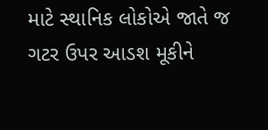માટે સ્થાનિક લોકોએ જાતે જ ગટર ઉપર આડશ મૂકીને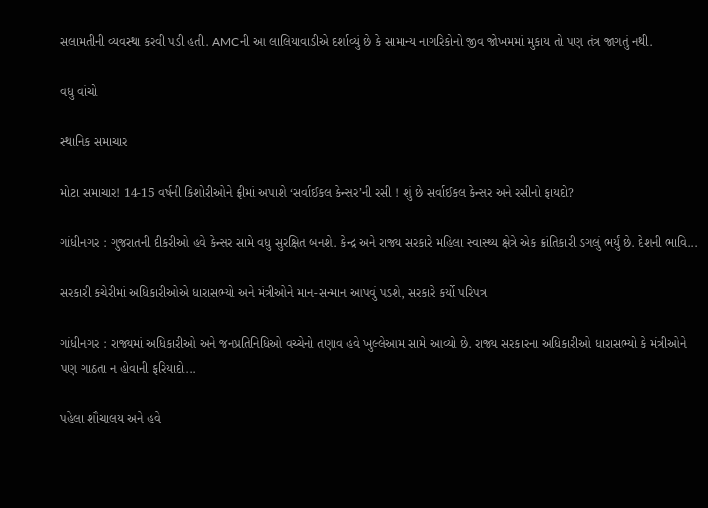સલામતીની વ્યવસ્થા કરવી પડી હતી. AMCની આ લાલિયાવાડીએ દર્શાવ્યું છે કે સામાન્ય નાગરિકોનો જીવ જોખમમાં મુકાય તો પણ તંત્ર જાગતું નથી.

વધુ વાંચો

સ્થાનિક સમાચાર

મોટા સમાચાર! 14-15 વર્ષની કિશોરીઓને ફ્રીમાં અપાશે ‘સર્વાઈકલ કેન્સર’ની રસી ! શું છે સર્વાઈકલ કેન્સર અને રસીનો ફાયદો?

ગાંધીનગર : ગુજરાતની દીકરીઓ હવે કેન્સર સામે વધુ સુરક્ષિત બનશે. કેન્દ્ર અને રાજ્ય સરકારે મહિલા સ્વાસ્થ્ય ક્ષેત્રે એક ક્રાંતિકારી ડગલું ભર્યું છે. દેશની ભાવિ...

સરકારી કચેરીમાં અધિકારીઓએ ધારાસભ્યો અને મંત્રીઓને માન-સન્માન આપવું પડશે, સરકારે કર્યો પરિપત્ર

ગાંધીનગર : રાજ્યમાં અધિકારીઓ અને જનપ્રતિનિધિઓ વચ્ચેનો તણાવ હવે ખુલ્લેઆમ સામે આવ્યો છે. રાજ્ય સરકારના અધિકારીઓ ધારાસભ્યો કે મંત્રીઓને પણ ગાઠતા ન હોવાની ફરિયાદો...

પહેલા શૌચાલય અને હવે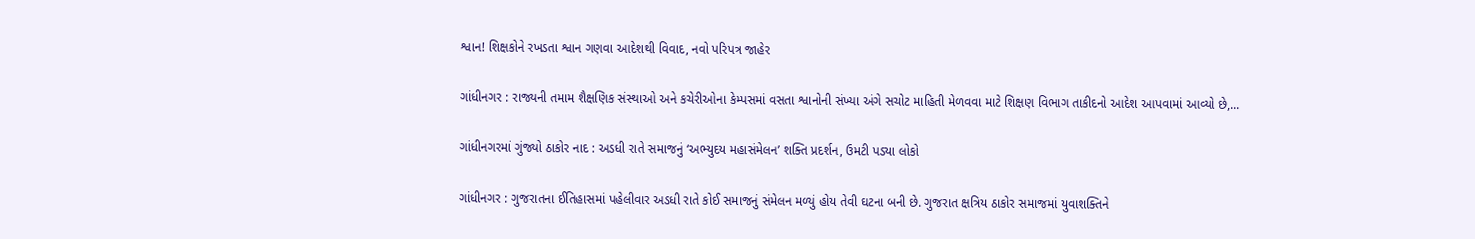શ્વાન! શિક્ષકોને રખડતા શ્વાન ગણવા આદેશથી વિવાદ, નવો પરિપત્ર જાહેર

ગાંધીનગર : રાજ્યની તમામ શૈક્ષણિક સંસ્થાઓ અને કચેરીઓના કેમ્પસમાં વસતા શ્વાનોની સંખ્યા અંગે સચોટ માહિતી મેળવવા માટે શિક્ષણ વિભાગ તાકીદનો આદેશ આપવામાં આવ્યો છે,...

ગાંધીનગરમાં ગુંજ્યો ઠાકોર નાદ : અડધી રાતે સમાજનું ‘અભ્યુદય મહાસંમેલન’ શક્તિ પ્રદર્શન, ઉમટી પડ્યા લોકો

ગાંધીનગર : ગુજરાતના ઈતિહાસમાં પહેલીવાર અડધી રાતે કોઈ સમાજનું સંમેલન મળ્યું હોય તેવી ઘટના બની છે. ગુજરાત ક્ષત્રિય ઠાકોર સમાજમાં યુવાશક્તિને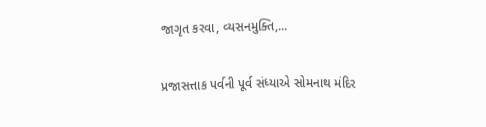જાગૃત કરવા, વ્યસનમુક્તિ,...

પ્રજાસત્તાક પર્વની પૂર્વ સંધ્યાએ સોમનાથ મંદિર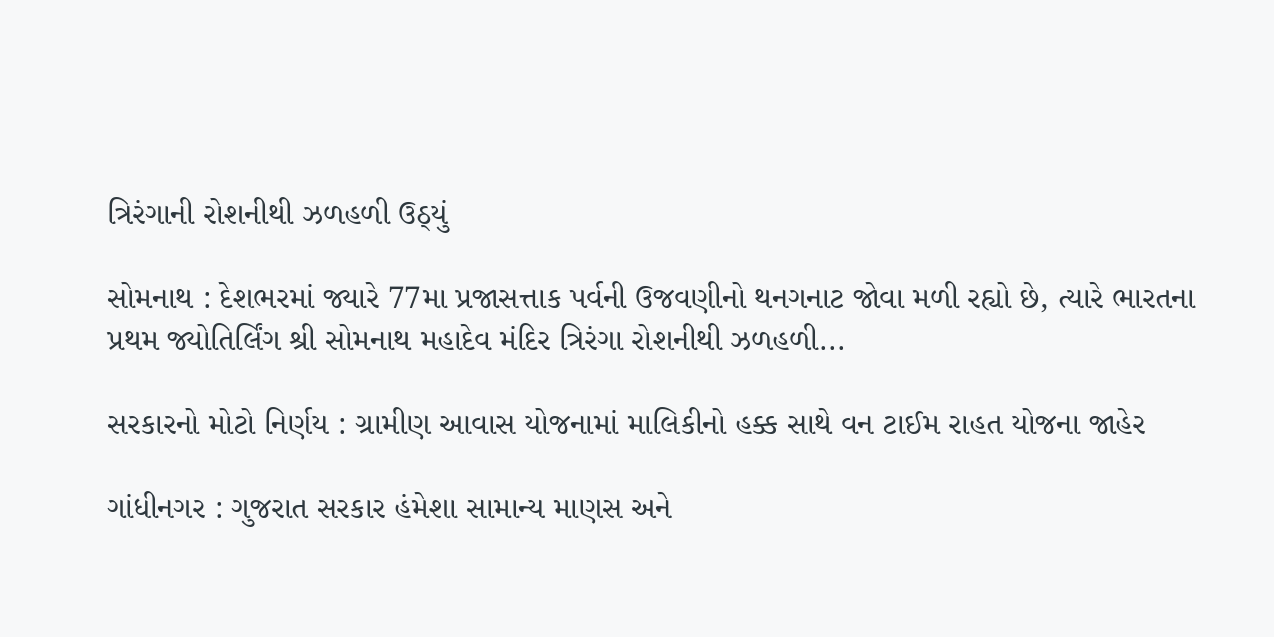ત્રિરંગાની રોશનીથી ઝળહળી ઉઠ્યું

સોમનાથ : દેશભરમાં જ્યારે 77મા પ્રજાસત્તાક પર્વની ઉજવણીનો થનગનાટ જોવા મળી રહ્યો છે, ત્યારે ભારતના પ્રથમ જ્યોતિર્લિંગ શ્રી સોમનાથ મહાદેવ મંદિર ત્રિરંગા રોશનીથી ઝળહળી...

સરકારનો મોટો નિર્ણય : ગ્રામીણ આવાસ યોજનામાં માલિકીનો હક્ક સાથે વન ટાઈમ રાહત યોજના જાહેર

ગાંધીનગર : ગુજરાત સરકાર હંમેશા સામાન્ય માણસ અને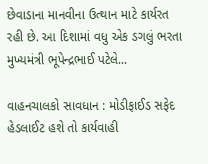છેવાડાના માનવીના ઉત્થાન માટે કાર્યરત રહી છે. આ દિશામાં વધુ એક ડગલું ભરતા મુખ્યમંત્રી ભૂપેન્દ્રભાઈ પટેલે...

વાહનચાલકો સાવધાન : મોડીફાઈડ સફેદ હેડલાઈટ હશે તો કાર્યવાહી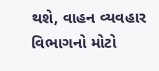થશે, વાહન વ્યવહાર વિભાગનો મોટો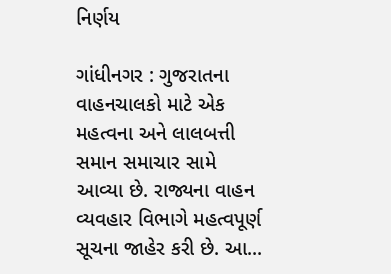નિર્ણય

ગાંધીનગર : ગુજરાતના વાહનચાલકો માટે એક મહત્વના અને લાલબત્તી સમાન સમાચાર સામે આવ્યા છે. રાજ્યના વાહન વ્યવહાર વિભાગે મહત્વપૂર્ણ સૂચના જાહેર કરી છે. આ...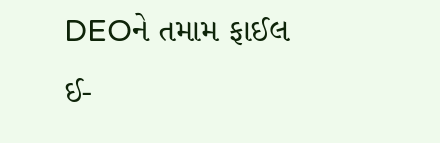DEOને તમામ ફાઈલ ઈ-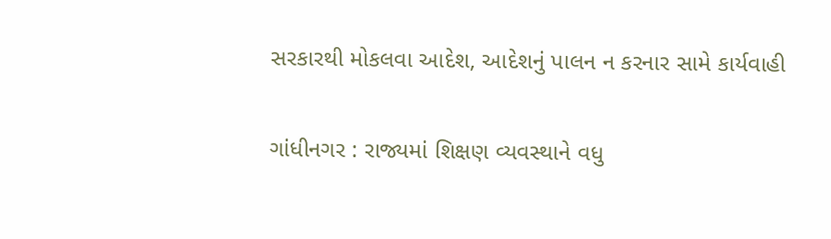સરકારથી મોકલવા આદેશ, આદેશનું પાલન ન કરનાર સામે કાર્યવાહી

ગાંધીનગર : રાજ્યમાં શિક્ષણ વ્યવસ્થાને વધુ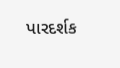પારદર્શક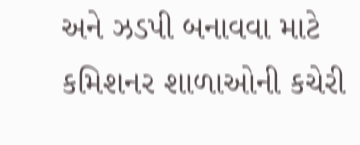અને ઝડપી બનાવવા માટે કમિશનર શાળાઓની કચેરી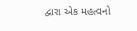દ્વારા એક મહત્વનો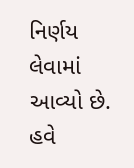નિર્ણય લેવામાં આવ્યો છે. હવે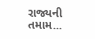રાજ્યની તમામ...